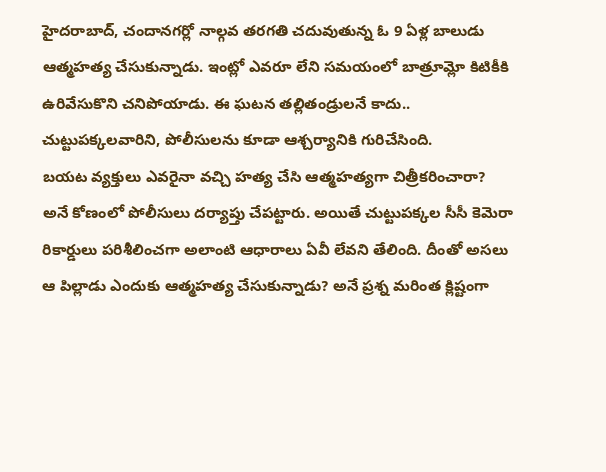హైదరాబాద్, చందానగర్లో నాల్గవ తరగతి చదువుతున్న ఓ 9 ఏళ్ల బాలుడు ఆత్మహత్య చేసుకున్నాడు. ఇంట్లో ఎవరూ లేని సమయంలో బాత్రూమ్లో కిటికీకి ఉరివేసుకొని చనిపోయాడు. ఈ ఘటన తల్లితండ్రులనే కాదు.. చుట్టుపక్కలవారిని, పోలీసులను కూడా ఆశ్చర్యానికి గురిచేసింది.
బయట వ్యక్తులు ఎవరైనా వచ్చి హత్య చేసి ఆత్మహత్యగా చిత్రీకరించారా? అనే కోణంలో పోలీసులు దర్యాప్తు చేపట్టారు. అయితే చుట్టుపక్కల సీసీ కెమెరా రికార్డులు పరిశీలించగా అలాంటి ఆధారాలు ఏవీ లేవని తేలింది. దీంతో అసలు ఆ పిల్లాడు ఎందుకు ఆత్మహత్య చేసుకున్నాడు? అనే ప్రశ్న మరింత క్లిష్టంగా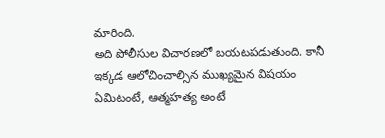మారింది.
అది పోలీసుల విచారణలో బయటపడుతుంది. కానీ ఇక్కడ ఆలోచించాల్సిన ముఖ్యమైన విషయం ఏమిటంటే, ఆత్మహత్య అంటే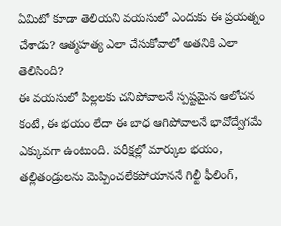ఏమిటో కూడా తెలియని వయసులో ఎందుకు ఈ ప్రయత్నం చేశాడు? ఆత్మహత్య ఎలా చేసుకోవాలో అతనికి ఎలా తెలిసింది?
ఈ వయసులో పిల్లలకు చనిపోవాలనే స్పష్టమైన ఆలోచన కంటే, ఈ భయం లేదా ఈ బాధ ఆగిపోవాలనే భావోద్వేగమే ఎక్కువగా ఉంటుంది. పరీక్షల్లో మార్కుల భయం, తల్లితండ్రులను మెప్పించలేకపోయాననే గిల్టీ ఫీలింగ్,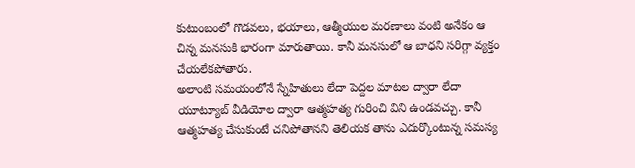కుటుంబంలో గొడవలు, భయాలు, ఆత్మీయుల మరణాలు వంటి అనేకం ఆ చిన్న మనసుకి భారంగా మారుతాయి. కానీ మనసులో ఆ బాధని సరిగ్గా వ్యక్తం చేయలేకపోతారు.
అలాంటి సమయంలోనే స్నేహితులు లేదా పెద్దల మాటల ద్వారా లేదా యూట్యూబ్ వీడియోల ద్వారా ఆత్మహత్య గురించి విని ఉండవచ్చు. కానీ ఆత్మహత్య చేసుకుంటే చనిపోతానని తెలియక తాను ఎదుర్కొంటున్న సమస్య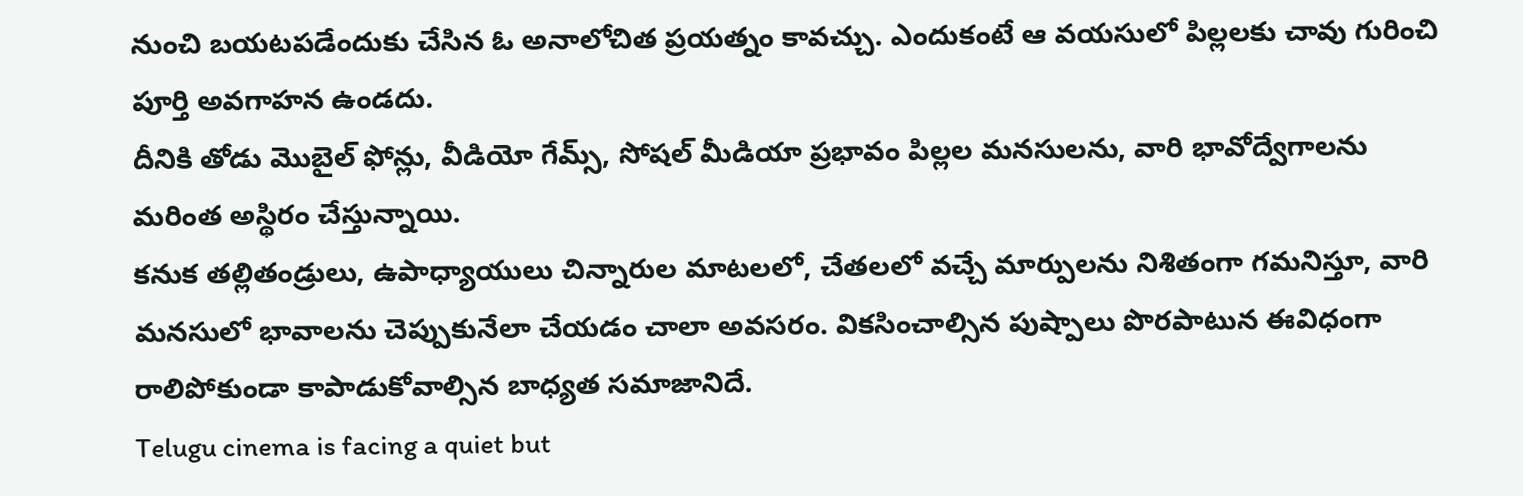నుంచి బయటపడేందుకు చేసిన ఓ అనాలోచిత ప్రయత్నం కావచ్చు. ఎందుకంటే ఆ వయసులో పిల్లలకు చావు గురించి పూర్తి అవగాహన ఉండదు.
దీనికి తోడు మొబైల్ ఫోన్లు, వీడియో గేమ్స్, సోషల్ మీడియా ప్రభావం పిల్లల మనసులను, వారి భావోద్వేగాలను మరింత అస్థిరం చేస్తున్నాయి.
కనుక తల్లితండ్రులు, ఉపాధ్యాయులు చిన్నారుల మాటలలో, చేతలలో వచ్చే మార్పులను నిశితంగా గమనిస్తూ, వారి మనసులో భావాలను చెప్పుకునేలా చేయడం చాలా అవసరం. వికసించాల్సిన పుష్పాలు పొరపాటున ఈవిధంగా రాలిపోకుండా కాపాడుకోవాల్సిన బాధ్యత సమాజానిదే.
Telugu cinema is facing a quiet but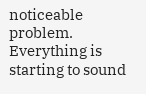noticeable problem. Everything is starting to sound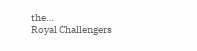the…
Royal Challengers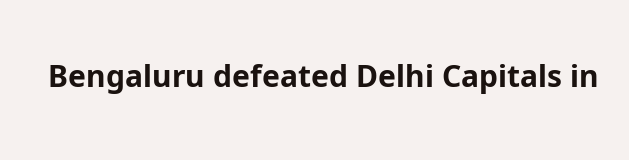Bengaluru defeated Delhi Capitals in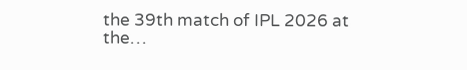the 39th match of IPL 2026 at the…